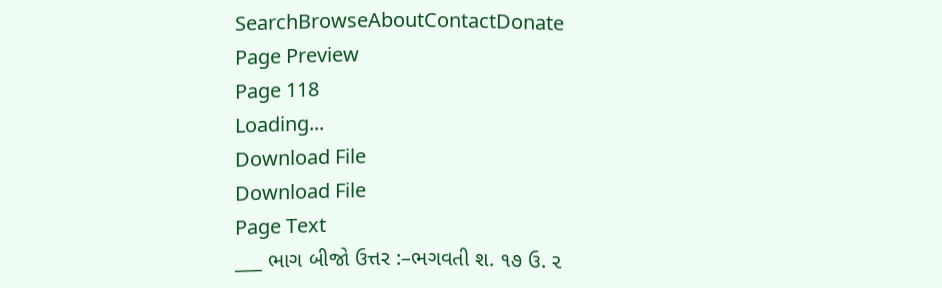SearchBrowseAboutContactDonate
Page Preview
Page 118
Loading...
Download File
Download File
Page Text
___ ભાગ બીજો ઉત્તર :–ભગવતી શ. ૧૭ ઉ. ૨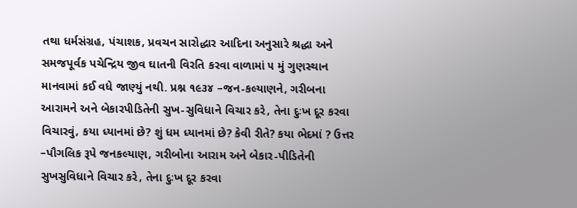તથા ધર્મસંગ્રહ, પંચાશક, પ્રવચન સારોદ્ધાર આદિના અનુસારે શ્રદ્ધા અને સમજપૂર્વક પચેન્દ્રિય જીવ ઘાતની વિરતિ કરવા વાળામાં ૫ મું ગુણસ્થાન માનવામાં કઈ વધે જાણ્યું નથી. પ્રશ્ન ૧૯૩૪ –જન-કલ્યાણને, ગરીબના આરામને અને બેકારપીડિતેની સુખ-સુવિધાને વિચાર કરે, તેના દુઃખ દૂર કરવા વિચારવું, કયા ધ્યાનમાં છે? શું ધમ ધ્યાનમાં છે? કેવી રીતે? કયા ભેદમાં ? ઉત્તર –પૌગલિક રૂપે જનકલ્યાણ, ગરીબોના આરામ અને બેકાર-પીડિતેની સુખસુવિધાને વિચાર કરે, તેના દુઃખ દૂર કરવા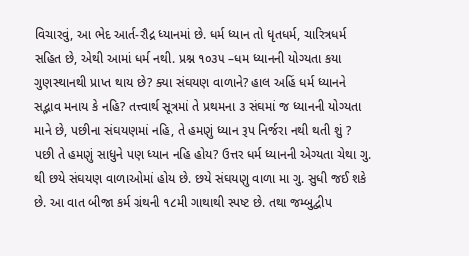વિચારવું, આ ભેદ આર્ત-રૌદ્ર ધ્યાનમાં છે. ધર્મ ધ્યાન તો ધૃતધર્મ, ચારિત્રધર્મ સહિત છે, એથી આમાં ધર્મ નથી. પ્રશ્ન ૧૦૩૫ –ધમ ધ્યાનની યોગ્યતા કયા ગુણસ્થાનથી પ્રાપ્ત થાય છે? ક્યા સંઘયણ વાળાને? હાલ અહિં ધર્મ ધ્યાનને સદ્ભાવ મનાય કે નહિ? તત્ત્વાર્થ સૂત્રમાં તે પ્રથમના ૩ સંઘમાં જ ધ્યાનની યોગ્યતા માને છે, પછીના સંઘયણમાં નહિ, તે હમણું ધ્યાન રૂપ નિર્જરા નથી થતી શું ? પછી તે હમણું સાધુને પણ ધ્યાન નહિ હોય? ઉત્તર ધર્મ ધ્યાનની એગ્યતા ચેથા ગુ. થી છયે સંઘયણ વાળાઓમાં હોય છે. છયે સંઘયણુ વાળા મા ગુ. સુધી જઈ શકે છે. આ વાત બીજા કર્મ ગ્રંથની ૧૮મી ગાથાથી સ્પષ્ટ છે. તથા જમ્બુદ્વીપ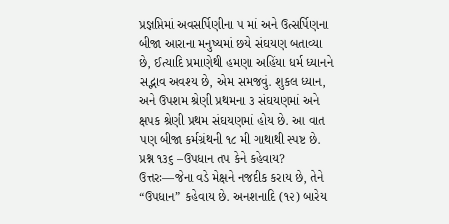પ્રજ્ઞપ્તિમાં અવસર્પિણીના ૫ માં અને ઉત્સર્પિણના બીજા આરાના મનુષ્યમાં છયે સંઘયણ બતાવ્યા છે, ઈત્યાદિ પ્રમાણેથી હમણા અહિંયા ધર્મ ધ્યાનને સદ્ભાવ અવશ્ય છે, એમ સમજવું. શુકલ ધ્યાન, અને ઉપશમ શ્રેણી પ્રથમના ૩ સંઘયણમાં અને ક્ષપક શ્રેણી પ્રથમ સંઘયણમાં હોય છે. આ વાત પણ બીજા કર્મગ્રંથની ૧૮ મી ગાથાથી સ્પષ્ટ છે. પ્રશ્ન ૧૩૬ –ઉપધાન તપ કેને કહેવાય? ઉત્તરઃ—જેના વડે મેક્ષને નજદીક કરાય છે, તેને “ઉપધાન” કહેવાય છે. અનશનાદિ (૧૨) બારેય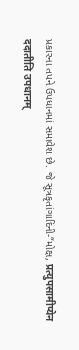પ્રકારના તપને ઉપધાનમાં સમાવેશ છે. જે સૂત્રકૃતાંગાદિની-“મોક્ષ, प्रत्युपसामीप्येन ददातीति उपधानम्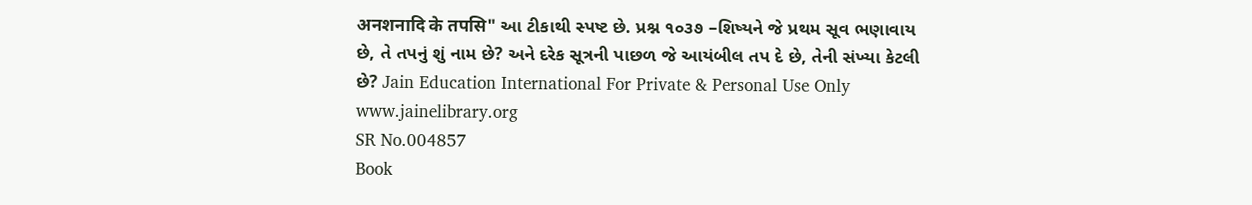अनशनादि के तपसि" આ ટીકાથી સ્પષ્ટ છે. પ્રશ્ન ૧૦૩૭ –શિષ્યને જે પ્રથમ સૂવ ભણાવાય છે, તે તપનું શું નામ છે? અને દરેક સૂત્રની પાછળ જે આયંબીલ તપ દે છે, તેની સંખ્યા કેટલી છે? Jain Education International For Private & Personal Use Only www.jainelibrary.org
SR No.004857
Book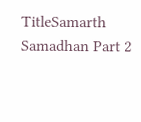TitleSamarth Samadhan Part 2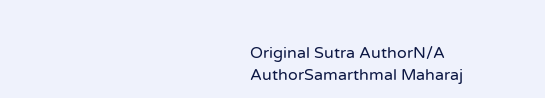Original Sutra AuthorN/A
AuthorSamarthmal Maharaj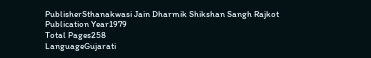PublisherSthanakwasi Jain Dharmik Shikshan Sangh Rajkot
Publication Year1979
Total Pages258
LanguageGujarati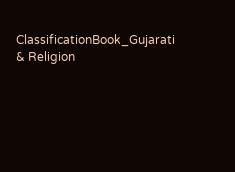ClassificationBook_Gujarati & Religion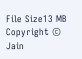File Size13 MB
Copyright © Jain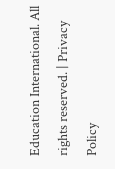Education International. All rights reserved. | Privacy Policy